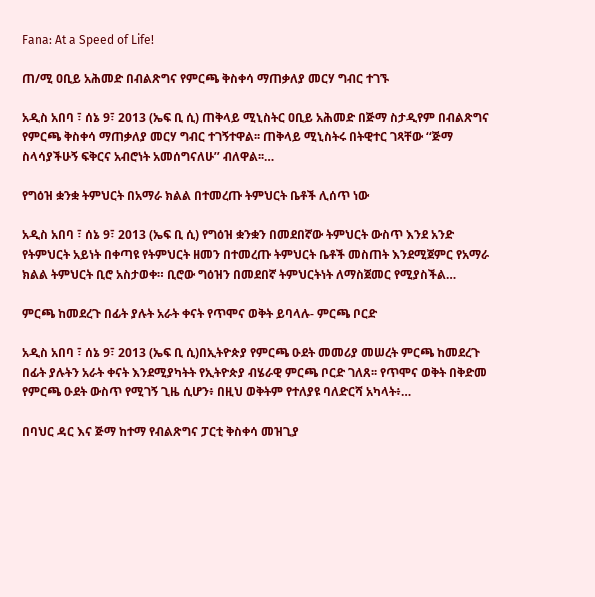Fana: At a Speed of Life!

ጠ/ሚ ዐቢይ አሕመድ በብልጽግና የምርጫ ቅስቀሳ ማጠቃለያ መርሃ ግብር ተገኙ

አዲስ አበባ ፣ ሰኔ 9፣ 2013 (ኤፍ ቢ ሲ) ጠቅላይ ሚኒስትር ዐቢይ አሕመድ በጅማ ስታዲየም በብልጽግና የምርጫ ቅስቀሳ ማጠቃለያ መርሃ ግብር ተገኝተዋል፡፡ ጠቅላይ ሚኒስትሩ በትዊተር ገጻቸው ‘‘ጅማ ስላሳያችሁኝ ፍቅርና አብሮነት አመሰግናለሁ’’ ብለዋል፡፡…

የግዕዝ ቋንቋ ትምህርት በአማራ ክልል በተመረጡ ትምህርት ቤቶች ሊሰጥ ነው

አዲስ አበባ ፣ ሰኔ 9፣ 2013 (ኤፍ ቢ ሲ) የግዕዝ ቋንቋን በመደበኛው ትምህርት ውስጥ እንደ አንድ የትምህርት አይነት በቀጣዩ የትምህርት ዘመን በተመረጡ ትምህርት ቤቶች መስጠት እንደሚጀምር የአማራ ክልል ትምህርት ቢሮ አስታወቀ። ቢሮው ግዕዝን በመደበኛ ትምህርትነት ለማስጀመር የሚያስችል…

ምርጫ ከመደረጉ በፊት ያሉት አራት ቀናት የጥሞና ወቅት ይባላሉ- ምርጫ ቦርድ

አዲስ አበባ ፣ ሰኔ 9፣ 2013 (ኤፍ ቢ ሲ)በኢትዮጵያ የምርጫ ዑደት መመሪያ መሠረት ምርጫ ከመደረጉ በፊት ያሉትን አራት ቀናት እንደሚያካትት የኢትዮጵያ ብሄራዊ ምርጫ ቦርድ ገለጸ፡፡ የጥሞና ወቅት በቅድመ የምርጫ ዑደት ውስጥ የሚገኝ ጊዜ ሲሆን፥ በዚህ ወቅትም የተለያዩ ባለድርሻ አካላት፥…

በባህር ዳር እና ጅማ ከተማ የብልጽግና ፓርቲ ቅስቀሳ መዝጊያ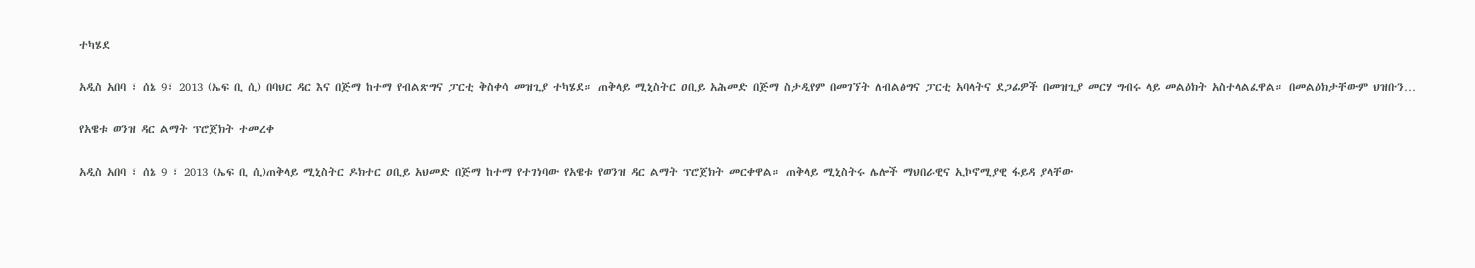ተካሄደ

አዲስ አበባ ፣ ሰኔ 9፣ 2013 (ኤፍ ቢ ሲ) በባህር ዳር እና በጅማ ከተማ የብልጽግና ፓርቲ ቅስቀሳ መዝጊያ ተካሄደ። ጠቅላይ ሚኒስትር ዐቢይ አሕመድ በጅማ ስታዲየም በመገኘት ለብልፅግና ፓርቲ አባላትና ደጋፊዎች በመዝጊያ መርሃ ግብሩ ላይ መልዕክት አስተላልፈዋል። በመልዕክታቸውም ህዝቡን…

የአዌቱ ወንዝ ዳር ልማት ፕሮጀክት ተመረቀ

አዲስ አበባ ፣ ሰኔ 9 ፣ 2013 (ኤፍ ቢ ሲ)ጠቅላይ ሚኒስትር ዶክተር ዐቢይ አህመድ በጅማ ከተማ የተገነባው የአዌቱ የወንዝ ዳር ልማት ፕሮጀክት መርቀዋል። ጠቅላይ ሚኒስትሩ ሌሎች ማህበራዊና ኢኮኖሚያዊ ፋይዳ ያላቸው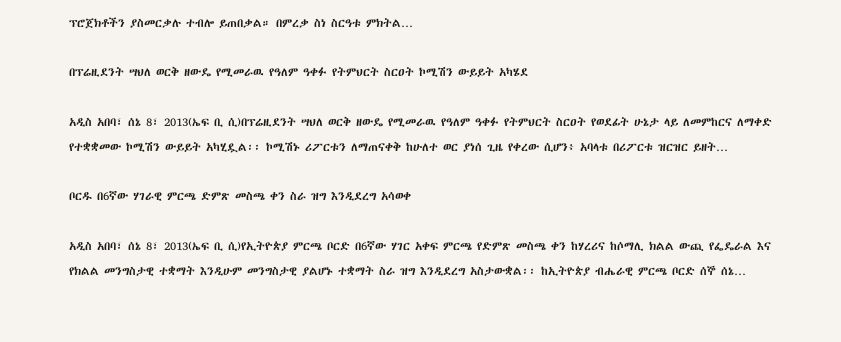ፕሮጀክቶችን ያስመርቃሉ ተብሎ ይጠበቃል። በምረቃ ስነ ስርዓቱ ምክትል…

በፕሬዚደንት ሣህለ ወርቅ ዘውዴ የሚመራዉ የዓለም ዓቀፉ የትምህርት ስርዐት ኮሚሽን ውይይት አካሄደ

አዲስ አበባ፣ ሰኔ 8፣ 2013(ኤፍ ቢ ሲ)በፕሬዚደንት ሣህለ ወርቅ ዘውዴ የሚመራዉ የዓለም ዓቀፉ የትምህርት ስርዐት የወደፊት ሁኔታ ላይ ለመምከርና ለማቀድ የተቋቋመው ኮሚሽን ውይይት አካሂዷል፡፡ ኮሚሽኑ ሪፖርቱን ለማጠናቀቅ ከሁለተ ወር ያነሰ ጊዜ የቀረው ሲሆን፥ አባላቱ በሪፖርቱ ዝርዝር ይዘት…

ቦርዱ በ6ኛው ሃገራዊ ምርጫ ድምጽ መስጫ ቀን ስራ ዝግ እንዲደረግ አሳወቀ

አዲስ አበባ፣ ሰኔ 8፣ 2013(ኤፍ ቢ ሲ)የኢትዮጵያ ምርጫ ቦርድ በ6ኛው ሃገር አቀፍ ምርጫ የድምጽ መስጫ ቀን ከሃረሪና ከሶማሊ ክልል ውጪ የፌዴራል እና የክልል መንግስታዊ ተቋማት እንዲሁም መንግስታዊ ያልሆኑ ተቋማት ስራ ዝግ እንዲደረግ አስታውቋል፡፡ ከኢትዮጵያ ብሔራዊ ምርጫ ቦርድ ሰኞ ሰኔ…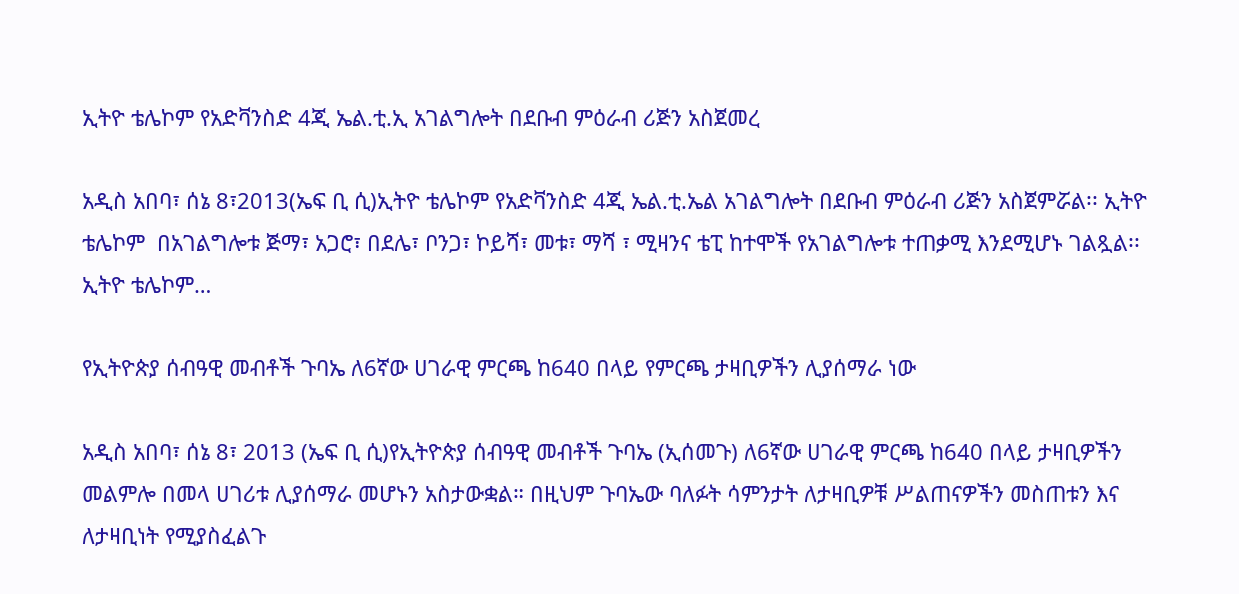ኢትዮ ቴሌኮም የአድቫንስድ 4ጂ ኤል.ቲ.ኢ አገልግሎት በደቡብ ምዕራብ ሪጅን አስጀመረ

አዲስ አበባ፣ ሰኔ 8፣2013(ኤፍ ቢ ሲ)ኢትዮ ቴሌኮም የአድቫንስድ 4ጂ ኤል.ቲ.ኤል አገልግሎት በደቡብ ምዕራብ ሪጅን አስጀምሯል፡፡ ኢትዮ ቴሌኮም  በአገልግሎቱ ጅማ፣ አጋሮ፣ በደሌ፣ ቦንጋ፣ ኮይሻ፣ መቱ፣ ማሻ ፣ ሚዛንና ቴፒ ከተሞች የአገልግሎቱ ተጠቃሚ እንደሚሆኑ ገልጿል፡፡ ኢትዮ ቴሌኮም…

የኢትዮጵያ ሰብዓዊ መብቶች ጉባኤ ለ6ኛው ሀገራዊ ምርጫ ከ640 በላይ የምርጫ ታዛቢዎችን ሊያሰማራ ነው

አዲስ አበባ፣ ሰኔ 8፣ 2013 (ኤፍ ቢ ሲ)የኢትዮጵያ ሰብዓዊ መብቶች ጉባኤ (ኢሰመጉ) ለ6ኛው ሀገራዊ ምርጫ ከ640 በላይ ታዛቢዎችን መልምሎ በመላ ሀገሪቱ ሊያሰማራ መሆኑን አስታውቋል። በዚህም ጉባኤው ባለፉት ሳምንታት ለታዛቢዎቹ ሥልጠናዎችን መስጠቱን እና ለታዛቢነት የሚያስፈልጉ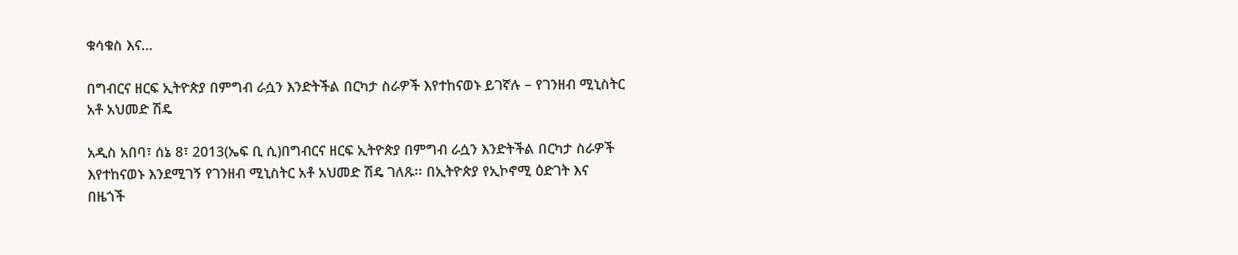ቁሳቁስ እና…

በግብርና ዘርፍ ኢትዮጵያ በምግብ ራሷን እንድትችል በርካታ ስራዎች እየተከናወኑ ይገኛሉ – የገንዘብ ሚኒስትር አቶ አህመድ ሽዴ

አዲስ አበባ፣ ሰኔ 8፣ 2013(ኤፍ ቢ ሲ)በግብርና ዘርፍ ኢትዮጵያ በምግብ ራሷን እንድትችል በርካታ ስራዎች እየተከናወኑ እንደሚገኝ የገንዘብ ሚኒስትር አቶ አህመድ ሽዴ ገለጹ፡፡ በኢትዮጵያ የኢኮኖሚ ዕድገት እና በዜጎች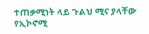ተጠቃሚነት ላይ ጉልህ ሚና ያላቸው የኢኮኖሚ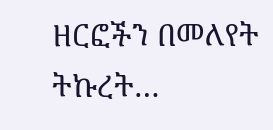ዘርፎችን በመለየት ትኩረት…